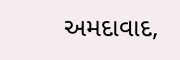અમદાવાદ,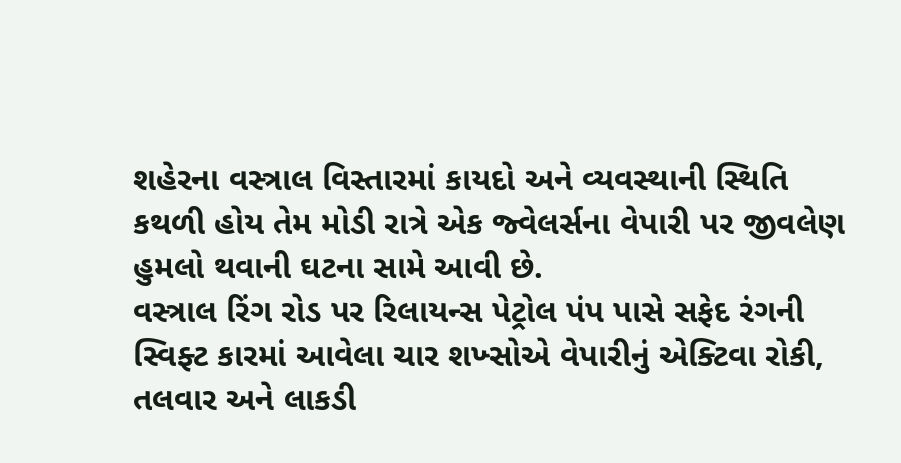શહેરના વસ્ત્રાલ વિસ્તારમાં કાયદો અને વ્યવસ્થાની સ્થિતિ કથળી હોય તેમ મોડી રાત્રે એક જ્વેલર્સના વેપારી પર જીવલેણ હુમલો થવાની ઘટના સામે આવી છે.
વસ્ત્રાલ રિંગ રોડ પર રિલાયન્સ પેટ્રોલ પંપ પાસે સફેદ રંગની સ્વિફ્ટ કારમાં આવેલા ચાર શખ્સોએ વેપારીનું એક્ટિવા રોકી, તલવાર અને લાકડી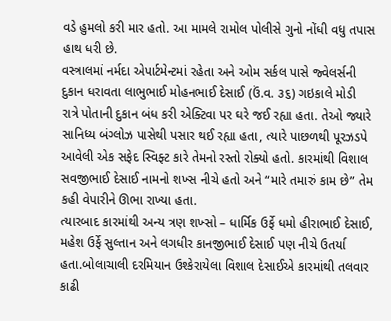વડે હુમલો કરી માર હતો. આ મામલે રામોલ પોલીસે ગુનો નોંધી વધુ તપાસ હાથ ધરી છે.
વસ્ત્રાલમાં નર્મદા એપાર્ટમેન્ટમાં રહેતા અને ઓમ સર્કલ પાસે જ્વેલર્સની દુકાન ધરાવતા લાભુભાઈ મોહનભાઈ દેસાઈ (ઉં.વ. ૩૬) ગઇકાલે મોડી રાત્રે પોતાની દુકાન બંધ કરી એક્ટિવા પર ઘરે જઈ રહ્યા હતા. તેઓ જ્યારે સાનિધ્ય બંગ્લોઝ પાસેથી પસાર થઈ રહ્યા હતા, ત્યારે પાછળથી પૂરઝડપે આવેલી એક સફેદ સ્વિફ્ટ કારે તેમનો રસ્તો રોક્યો હતો. કારમાંથી વિશાલ સવજીભાઈ દેસાઈ નામનો શખ્સ નીચે હતો અને “મારે તમારું કામ છે” તેમ કહી વેપારીને ઊભા રાખ્યા હતા.
ત્યારબાદ કારમાંથી અન્ય ત્રણ શખ્સો – ધાર્મિક ઉર્ફે ધમો હીરાભાઈ દેસાઈ, મહેશ ઉર્ફે સુલ્તાન અને લગધીર કાનજીભાઈ દેસાઈ પણ નીચે ઉતર્યા હતા.બોલાચાલી દરમિયાન ઉશ્કેરાયેલા વિશાલ દેસાઈએ કારમાંથી તલવાર કાઢી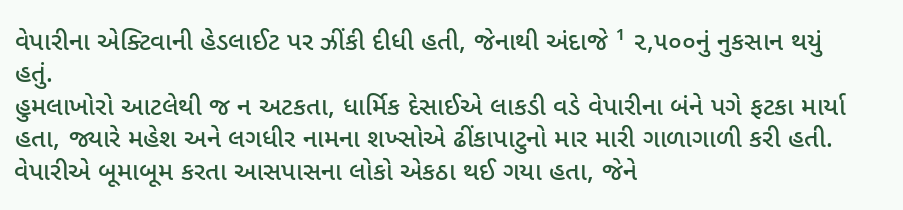વેપારીના એક્ટિવાની હેડલાઈટ પર ઝીંકી દીધી હતી, જેનાથી અંદાજે ¹ ૨,૫૦૦નું નુકસાન થયું હતું.
હુમલાખોરો આટલેથી જ ન અટકતા, ધાર્મિક દેસાઈએ લાકડી વડે વેપારીના બંને પગે ફટકા માર્યા હતા, જ્યારે મહેશ અને લગધીર નામના શખ્સોએ ઢીંકાપાટુનો માર મારી ગાળાગાળી કરી હતી.
વેપારીએ બૂમાબૂમ કરતા આસપાસના લોકો એકઠા થઈ ગયા હતા, જેને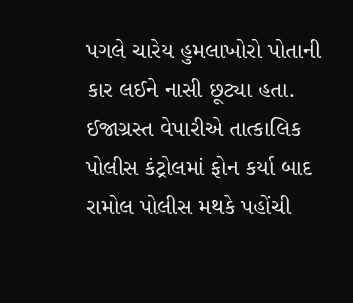પગલે ચારેય હુમલાખોરો પોતાની કાર લઈને નાસી છૂટ્યા હતા. ઈજાગ્રસ્ત વેપારીએ તાત્કાલિક પોલીસ કંટ્રોલમાં ફોન કર્યા બાદ રામોલ પોલીસ મથકે પહોંચી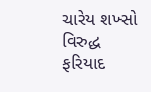ચારેય શખ્સો વિરુદ્ધ ફરિયાદ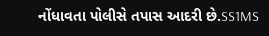નોંધાવતા પોલીસે તપાસ આદરી છે.SS1MS